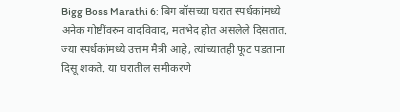Bigg Boss Marathi 6: बिग बॉसच्या घरात स्पर्धकांमध्ये अनेक गोष्टींवरुन वादविवाद, मतभेद होत असलेले दिसतात. ज्या स्पर्धकांमध्ये उत्तम मैत्री आहे, त्यांच्यातही फूट पडताना दिसू शकते. या घरातील समीकरणे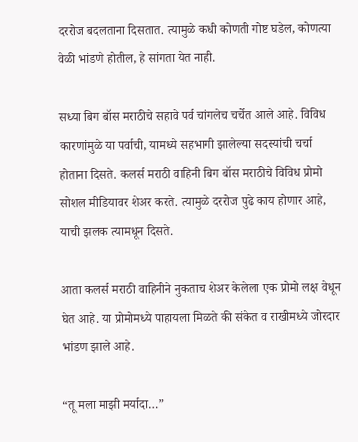दररोज बदलताना दिसतात. त्यामुळे कधी कोणती गोष्ट घडेल, कोणत्या वेळी भांडणे होतील, हे सांगता येत नाही.

सध्या बिग बॉस मराठीचे सहावे पर्व चांगलेच चर्चेत आले आहे. विविध कारणांमुळे या पर्वाची, यामध्ये सहभागी झालेल्या सदस्यांची चर्चा होताना दिसते. कलर्स मराठी वाहिनी बिग बॉस मराठीचे विविध प्रोमो सोशल मीडियावर शेअर करते. त्यामुळे दररोज पुढे काय होणार आहे, याची झलक त्यामधून दिसते.

आता कलर्स मराठी वाहिनीने नुकताच शेअर केलेला एक प्रोमो लक्ष वेधून घेत आहे. या प्रोमोमध्ये पाहायला मिळते की संकेत व राखीमध्ये जोरदार भांडण झाले आहे.

“तू मला माझी मर्यादा…”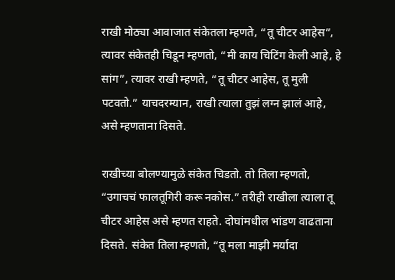राखी मोठ्या आवाजात संकेतला म्हणते, “तू चीटर आहेस”, त्यावर संकेतही चिडून म्हणतो, “मी काय चिटिंग केली आहे, हे सांग”, त्यावर राखी म्हणते, “तू चीटर आहेस, तू मुली पटवतो.” याचदरम्यान, राखी त्याला तुझं लग्न झालं आहे, असे म्हणताना दिसते.

राखीच्या बोलण्यामुळे संकेत चिडतो. तो तिला म्हणतो, “उगाचचं फालतूगिरी करू नकोस.” तरीही राखीला त्याला तू चीटर आहेस असे म्हणत राहते. दोघांमधील भांडण वाढताना दिसते. संकेत तिला म्हणतो, “तू मला माझी मर्यादा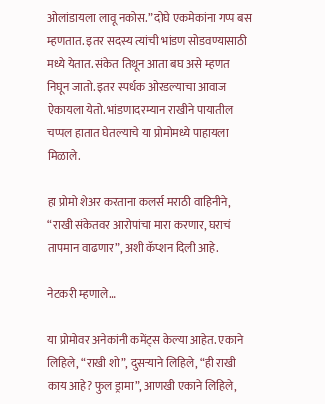ओलांडायला लावू नकोस.” दोघे एकमेकांना गप्प बस म्हणतात. इतर सदस्य त्यांची भांडण सोडवण्यासाठी मध्ये येतात. संकेत तिथून आता बघ असे म्हणत निघून जातो. इतर स्पर्धक ओरडल्याचा आवाज ऐकायला येतो. भांडणादरम्यान राखीने पायातील चप्पल हातात घेतल्याचे या प्रोमोमध्ये पाहायला मिळाले.

हा प्रोमो शेअर करताना कलर्स मराठी वाहिनीने, “राखी संकेतवर आरोपांचा मारा करणार, घराचं तापमान वाढणार”, अशी कॅप्शन दिली आहे.

नेटकरी म्हणाले…

या प्रोमोवर अनेकांनी कमेंट्स केल्या आहेत. एकाने लिहिले, “राखी शो”, दुसऱ्याने लिहिले, “ही राखी काय आहे? फुल ड्रामा”, आणखी एकाने लिहिले,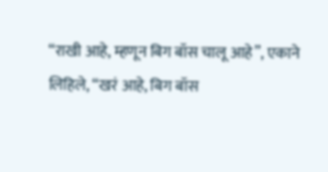“राखी आहे, म्हणून बिग बॉस चालू आहे”, एकाने लिहिले, “खरं आहे, बिग बॉस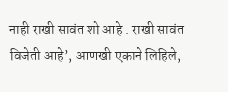नाही राखी सावंत शो आहे . राखी सावंत विजेती आहे’, आणखी एकाने लिहिले,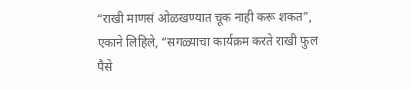“राखी माणसं ओळखण्यात चूक नाही करू शकत”, एकाने लिहिले, “सगळ्याचा कार्यक्रम करते राखी फुल पैसे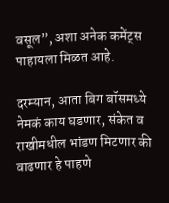वसूल”, अशा अनेक कमेंट्स पाहायला मिळत आहे.

दरम्यान, आता बिग बॉसमध्ये नेमकं काय घडणार, संकेत व राखीमधील भांडण मिटणार की वाढणार हे पाहणे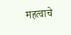महत्वाचे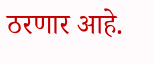ठरणार आहे.